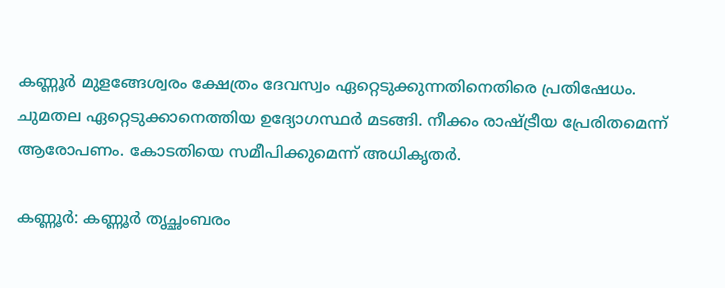കണ്ണൂർ മുളങ്ങേശ്വരം ക്ഷേത്രം ദേവസ്വം ഏറ്റെടുക്കുന്നതിനെതിരെ പ്രതിഷേധം. ചുമതല ഏറ്റെടുക്കാനെത്തിയ ഉദ്യോഗസ്ഥർ മടങ്ങി. നീക്കം രാഷ്ട്രീയ പ്രേരിതമെന്ന് ആരോപണം. കോടതിയെ സമീപിക്കുമെന്ന് അധികൃതർ.

കണ്ണൂർ: കണ്ണൂർ തൃച്ഛംബരം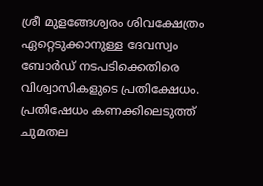ശ്രീ മുളങ്ങേശ്വരം ശിവക്ഷേത്രം ഏറ്റെടുക്കാനുള്ള ദേവസ്വം ബോർഡ് നടപടിക്കെതിരെ വിശ്വാസികളുടെ പ്രതിക്ഷേധം. പ്രതിഷേധം കണക്കിലെടുത്ത് ചുമതല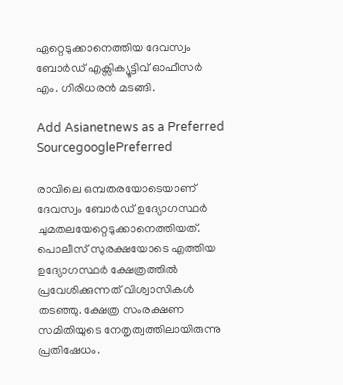ഏറ്റെടുക്കാനെത്തിയ ദേവസ്വം ബോർഡ് എക്സിക്യൂട്ടിവ് ഓഫീസർ എം. ഗിരിധരൻ മടങ്ങി.

Add Asianetnews as a Preferred SourcegooglePreferred

രാവിലെ ഒമ്പതരയോടെയാണ് ദേവസ്വം ബോർഡ് ഉദ്യോഗസ്ഥർ ചുമതലയേറ്റെടുക്കാനെത്തിയത്. പൊലീസ് സുരക്ഷയോടെ എത്തിയ ഉദ്യോഗസ്ഥർ ക്ഷേത്രത്തിൽ പ്രവേശിക്കുന്നത് വിശ്വാസികൾ തടഞ്ഞു. ക്ഷേത്ര സംരക്ഷണ സമിതിയുടെ നേതൃത്വത്തിലായിരുന്നു പ്രതിഷേധം.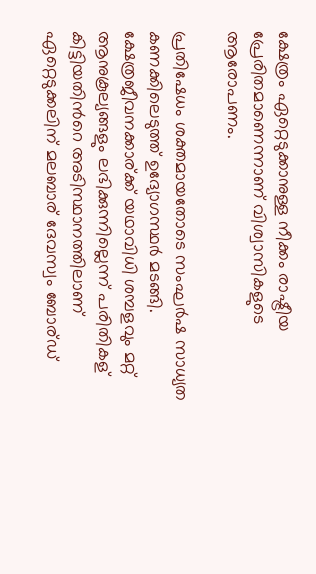ക്ഷേത്രം ഏറ്റെടുക്കാനുള്ള നീക്കം രാഷ്ട്രീയ പ്രേരിതമാണെന്നാണ് വിശ്വാസികളുടെ ആരോപണം.

പ്രതിഷേധം ശക്തമായതോടെ സംഘർഷ സാധ്യത കണക്കിലെടുത്ത് ഉദ്യോഗസ്ഥർ മടങ്ങി. ക്ഷേത്രജീവനക്കാര്ക്ക് യഥാവിധി ശമ്പളവും മറ്റ് ആനുകൂല്യങ്ങളും ലഭിക്കുന്നില്ലെന്ന് പരിതികള് കിട്ടിയതിന്‍റെ അടിസ്ഥാനത്തിലാണ് ഏറ്റെടുക്കലിന് മലബാര് ദേവസ്വം ബോര്ഡ്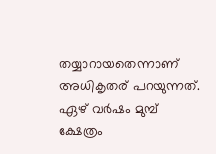തയ്യാറായതെന്നാണ് അധികൃതര് പറയുന്നത്. ഏഴ് വർഷം മുമ്പ് ക്ഷേത്രം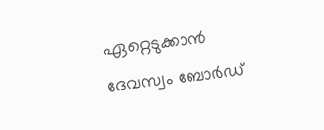ഏറ്റെടുക്കാൻ ദേവസ്വം ബോർഡ്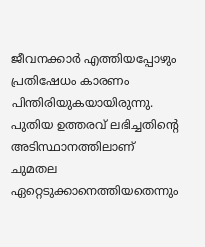ജീവനക്കാർ എത്തിയപ്പോഴും പ്രതിഷേധം കാരണം പിന്തിരിയുകയായിരുന്നു. പുതിയ ഉത്തരവ് ലഭിച്ചതിന്‍റെ അടിസ്ഥാനത്തിലാണ് ചുമതല ഏറ്റെടുക്കാനെത്തിയതെന്നും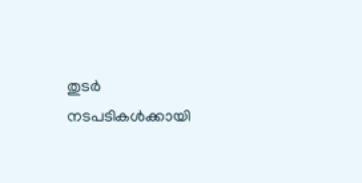തുടർ നടപടികൾക്കായി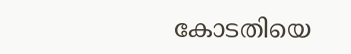കോടതിയെ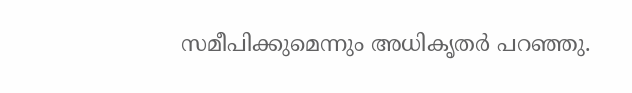സമീപിക്കുമെന്നും അധികൃതർ പറഞ്ഞു.